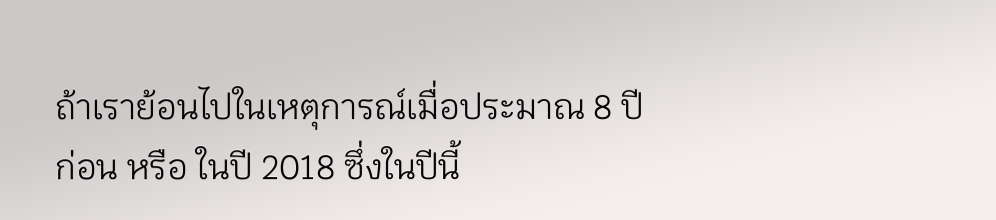ถ้าเราย้อนไปในเหตุการณ์เมื่อประมาณ 8 ปีก่อน หรือ ในปี 2018 ซึ่งในปีนี้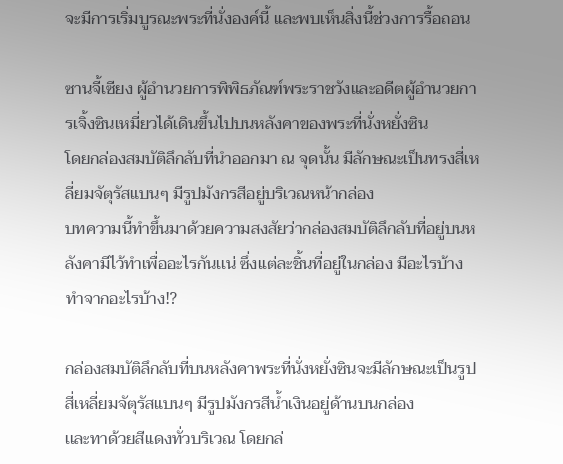จะมีการเริ่มบูรณะพระที่นั่งองค์นี้ เเละพบเห็นสิ่งนี้ช่วงการรื้อถอน

ซานจี้เซียง ผู้อำนวยการพิพิธภัณฑ์พระราชวังและอดีตผู้อำนวยการเจิ้งซินเหมี่ยวได้เดินขึ้นไปบนหลังคาของพระที่นั่งหยั่งซิน
โดยกล่องสมบัติลึกลับที่นำออกมา ณ จุดนั้น มีลักษณะเป็นทรงสี่เหลี่ยมจัตุรัสแบนๆ มีรูปมังกรสีอยู่บริเวณหน้ากล่อง
บทความนี้ทำขึ้นมาด้วยความสงสัยว่ากล่องสมบัติลึกลับที่อยู่บนหลังคามีไว้ทำเพื่ออะไรกันเเน่ ซึ่งเเต่ละชิ้นที่อยู่ในกล่อง มีอะไรบ้าง ทำจากอะไรบ้าง⁉

กล่องสมบัติลึกลับที่บนหลังคาพระที่นั่งหยั่งซินจะมีลักษณะเป็นรูปสี่เหลี่ยมจัตุรัสแบนๆ มีรูปมังกรสีน้ำเงินอยู่ด้านบนกล่อง
เเละทาด้วยสีเเดงทั่วบริเวณ โดยกล่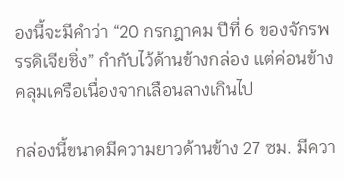องนี้จะมีคำว่า “20 กรกฎาคม ปีที่ 6 ของจักรพรรดิเจียชิ่ง” กำกับไว้ด้านข้างกล่อง เเต่ค่อนข้างคลุมเครือเนื่องจากเลือนลางเกินไป

กล่องนี้ขนาดมีความยาวด้านข้าง 27 ซม. มีควา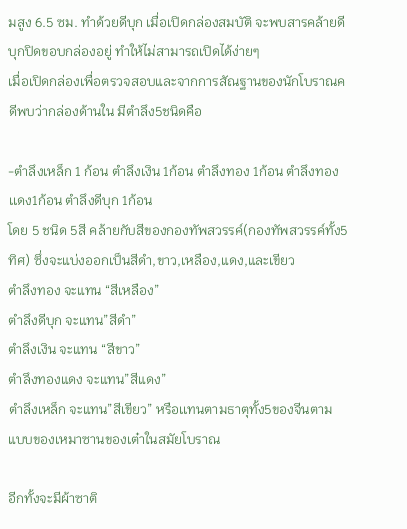มสูง 6.5 ซม. ทำด้วยดีบุก เมื่อเปิดกล่องสมบัติ จะพบสารคล้ายดีบุกปิดขอบกล่องอยู่ ทำให้ไม่สามารถเปิดได้ง่ายๆ
เมื่อเปิดกล่องเพื่อตรวจสอบและจากการสัณฐานของนักโบราณคดีพบว่ากล่องด้านใน มีตำลึง5ชนิดคือ

-ตำลึงเหล็ก 1 ก้อน ตำลึงเงิน 1ก้อน ตำลึงทอง 1ก้อน ตำลึงทองเเดง1ก้อน ตำลึงดีบุก 1ก้อน
โดย 5 ชนิด 5สี คล้ายกับสีของกองทัพสวรรค์(กองทัพสวรรค์ทั้ง5ทิศ) ซึ่งจะแบ่งออกเป็นสีดำ,ขาว,เหลือง,แดง,และเขียว
ตำลึงทอง จะแทน “สีเหลือง”
ตำลึงดีบุก จะแทน”สีดำ”
ตำลึงเงิน จะแทน “สีขาว”
ตำลึงทองแดง จะแทน”สีแดง”
ตำลึงเหล็ก จะแทน”สีเขียว” หรือเเทนตามธาตุทั้ง5ของจีนตามแบบของเหมาซานของเต๋าในสมัยโบราณ

อีกทั้งจะมีผ้าซาติ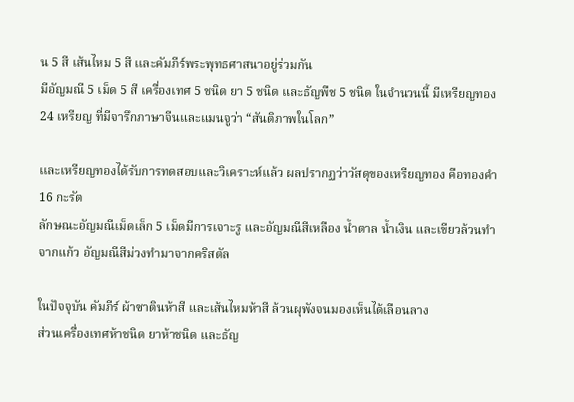น 5 สี เส้นไหม 5 สี เเละคัมภีร์พระพุทธศาสนาอยู่ร่วมกัน
มีอัญมณี 5 เม็ด 5 สี เครื่องเทศ 5 ชนิด ยา 5 ชนิด และธัญพืช 5 ชนิด ในจำนวนนี้ มีเหรียญทอง 24 เหรียญ ที่มีจารึกภาษาจีนและแมนจูว่า “สันติภาพในโลก”

เเละเหรียญทองได้รับการทดสอบและวิเคราะห์แล้ว ผลปรากฏว่าวัสดุของเหรียญทอง คือทองคำ 16 กะรัต
ลักษณะอัญมณีเม็ดเล็ก 5 เม็ดมีการเจาะรู และอัญมณีสีเหลือง น้ำตาล น้ำเงิน และเขียวล้วนทำจากแก้ว อัญมณีสีม่วงทำมาจากคริสตัล

ในปัจจุบัน คัมภีร์ ผ้าซาตินห้าสี และเส้นไหมห้าสี ล้วนผุพังจนมองเห็นได้เลือนลาง
ส่วนเครื่องเทศห้าชนิด ยาห้าชนิด และธัญ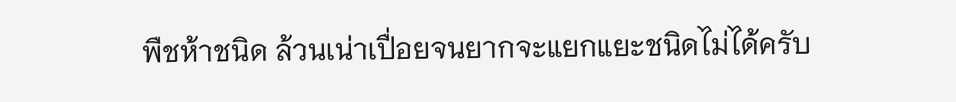พืชห้าชนิด ล้วนเน่าเปื่อยจนยากจะแยกแยะชนิดไม่ได้ครับ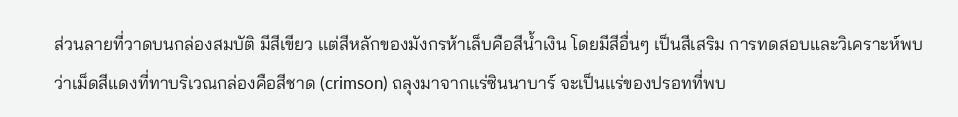ส่วนลายที่วาดบนกล่องสมบัติ มีสีเขียว เเต่สีหลักของมังกรห้าเล็บคือสีน้ำเงิน โดยมีสีอื่นๆ เป็นสีเสริม การทดสอบและวิเคราะห์พบว่าเม็ดสีแดงที่ทาบริเวณกล่องคือสีชาด (crimson) ถลุงมาจากเเร่ซินนาบาร์ จะเป็นเเร่ของปรอทที่พบ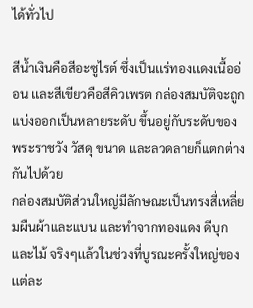ได้ทั่วไป

สีน้ำเงินคือสีอะซูไรต์ ซึ่งเป็นเเร่ทองเเดงเนื้ออ่อน เเละสีเขียวคือสีคิวเพรต กล่องสมบัติจะถูกแบ่งออกเป็นหลายระดับ ขึ้นอยู่กับระดับของพระราชวัง วัสดุ ขนาด และลวดลายก็แตกต่างกันไปด้วย
กล่องสมบัติส่วนใหญ่มีลักษณะเป็นทรงสี่เหลี่ยมผืนผ้าและแบน และทำจากทองแดง ดีบุก และไม้ จริงๆเเล้วในช่วงที่บูรณะครั้งใหญ่ของเเต่ละ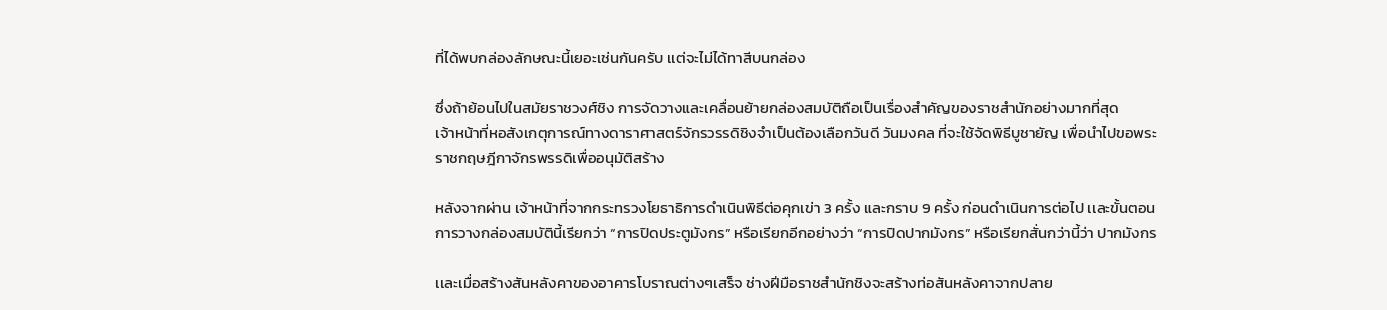ที่ได้พบกล่องลักษณะนี้เยอะเช่นกันครับ เเต่จะไม่ได้ทาสีบนกล่อง

ซึ่งถ้าย้อนไปในสมัยราชวงศ์ชิง การจัดวางและเคลื่อนย้ายกล่องสมบัติถือเป็นเรื่องสำคัญของราชสำนักอย่างมากที่สุด
เจ้าหน้าที่หอสังเกตุการณ์ทางดาราศาสตร์จักรวรรดิชิงจำเป็นต้องเลือกวันดี วันมงคล ที่จะใช้จัดพิธีบูชายัญ เพื่อนำไปขอพระราชกฤษฎีกาจักรพรรดิเพื่ออนุมัติสร้าง

หลังจากผ่าน เจ้าหน้าที่จากกระทรวงโยธาธิการดำเนินพิธีต่อคุกเข่า 3 ครั้ง และกราบ 9 ครั้ง ก่อนดำเนินการต่อไป เเละขั้นตอนการวางกล่องสมบัตินี้เรียกว่า “การปิดประตูมังกร” หรือเรียกอีกอย่างว่า “การปิดปากมังกร” หรือเรียกสั่นกว่านี้ว่า ปากมังกร

เเละเมื่อสร้างสันหลังคาของอาคารโบราณต่างๆเสร็จ ช่างฝีมือราชสำนักชิงจะสร้างท่อสันหลังคาจากปลาย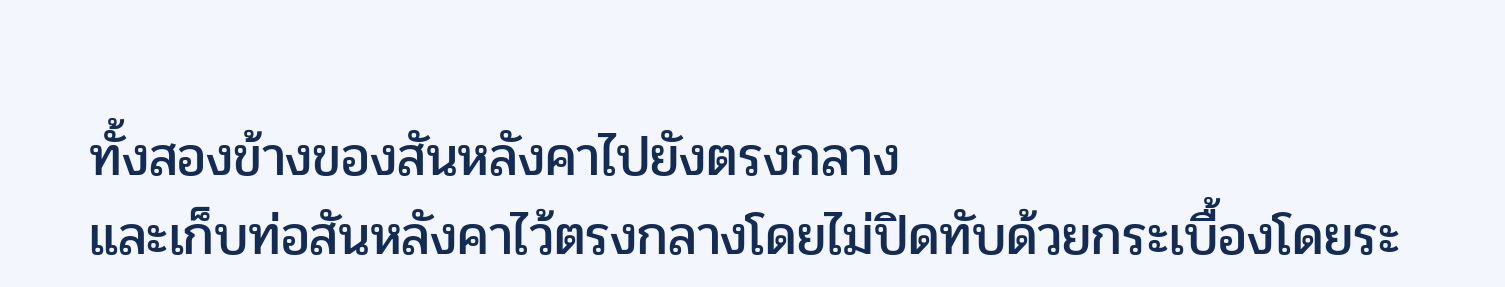ทั้งสองข้างของสันหลังคาไปยังตรงกลาง
และเก็บท่อสันหลังคาไว้ตรงกลางโดยไม่ปิดทับด้วยกระเบื้องโดยระ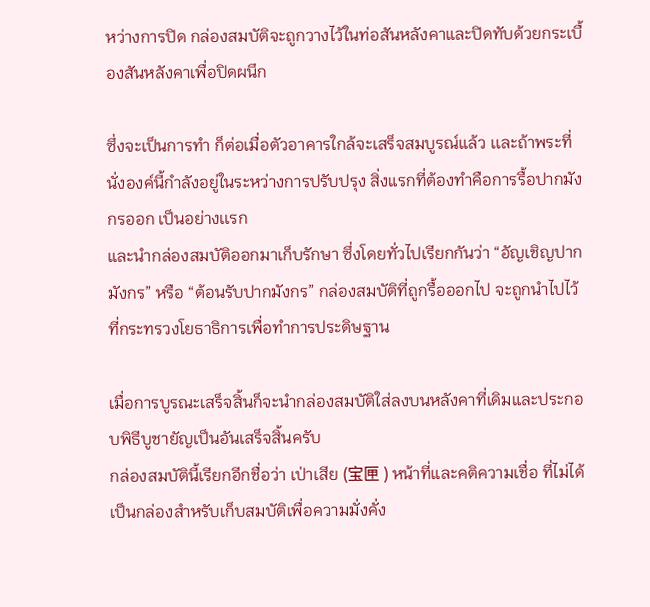หว่างการปิด กล่องสมบัติจะถูกวางไว้ในท่อสันหลังคาและปิดทับด้วยกระเบื้องสันหลังคาเพื่อปิดผนึก

ซึ่งจะเป็นการทำ ก็ต่อเมื่อตัวอาคารใกล้จะเสร็จสมบูรณ์แล้ว เเละถ้าพระที่นั่งองค์นี้กำลังอยู่ในระหว่างการปรับปรุง สิ่งแรกที่ต้องทำคือการรื้อปากมังกรออก เป็นอย่างเเรก
และนำกล่องสมบัติออกมาเก็บรักษา ซึ่งโดยทั่วไปเรียกกันว่า “อัญเชิญปากมังกร” หรือ “ต้อนรับปากมังกร” กล่องสมบัติที่ถูกรื้อออกไป จะถูกนำไปไว้ที่กระทรวงโยธาธิการเพื่อทำการประดิษฐาน

เมื่อการบูรณะเสร็จสิ้นก็จะนำกล่องสมบัติใส่ลงบนหลังคาที่เดิมและประกอบพิธีบูชายัญเป็นอันเสร็จสิ้นครับ
กล่องสมบัตินี้เรียกอีกชื่อว่า เป่าเสีย (宝匣 ) หน้าที่และคติความเชื่อ ที่ไม่ได้เป็นกล่องสำหรับเก็บสมบัติเพื่อความมั่งคั่ง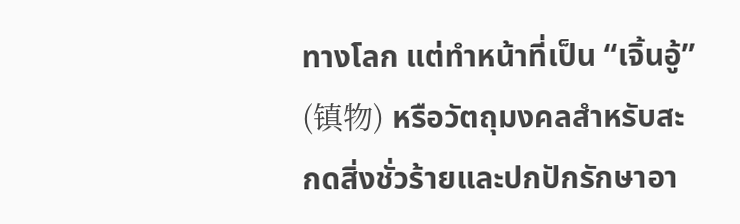ทางโลก แต่ทำหน้าที่เป็น “เจิ้นอู้” (镇物) หรือวัตถุมงคลสำหรับสะกดสิ่งชั่วร้ายและปกปักรักษาอา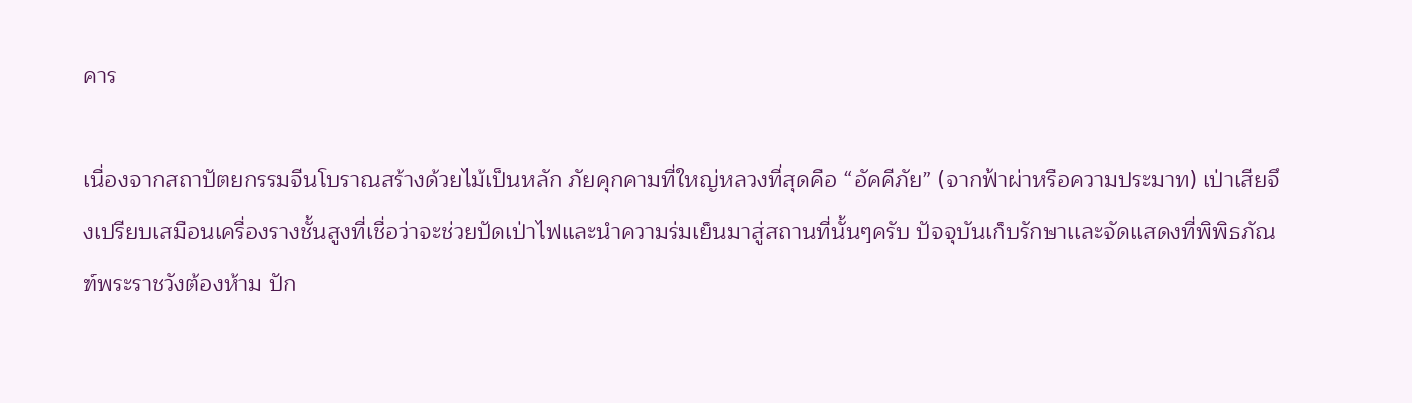คาร

เนื่องจากสถาปัตยกรรมจีนโบราณสร้างด้วยไม้เป็นหลัก ภัยคุกคามที่ใหญ่หลวงที่สุดคือ “อัคคีภัย” (จากฟ้าผ่าหรือความประมาท) เป่าเสียจึงเปรียบเสมือนเครื่องรางชั้นสูงที่เชื่อว่าจะช่วยปัดเป่าไฟและนำความร่มเย็นมาสู่สถานที่นั้นๆครับ ปัจจุบันเก็บรักษาเเละจัดเเสดงที่พิพิธภัณฑ์พระราชวังต้องห้าม ปัก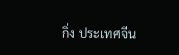กิ่ง ประเทศจีน